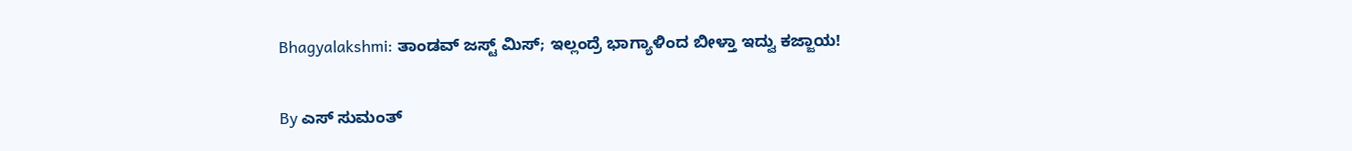Bhagyalakshmi: ತಾಂಡವ್ ಜಸ್ಟ್ ಮಿಸ್; ಇಲ್ಲಂದ್ರೆ ಭಾಗ್ಯಾಳಿಂದ ಬೀಳ್ತಾ ಇದ್ವು ಕಜ್ಜಾಯ!

By ಎಸ್ ಸುಮಂತ್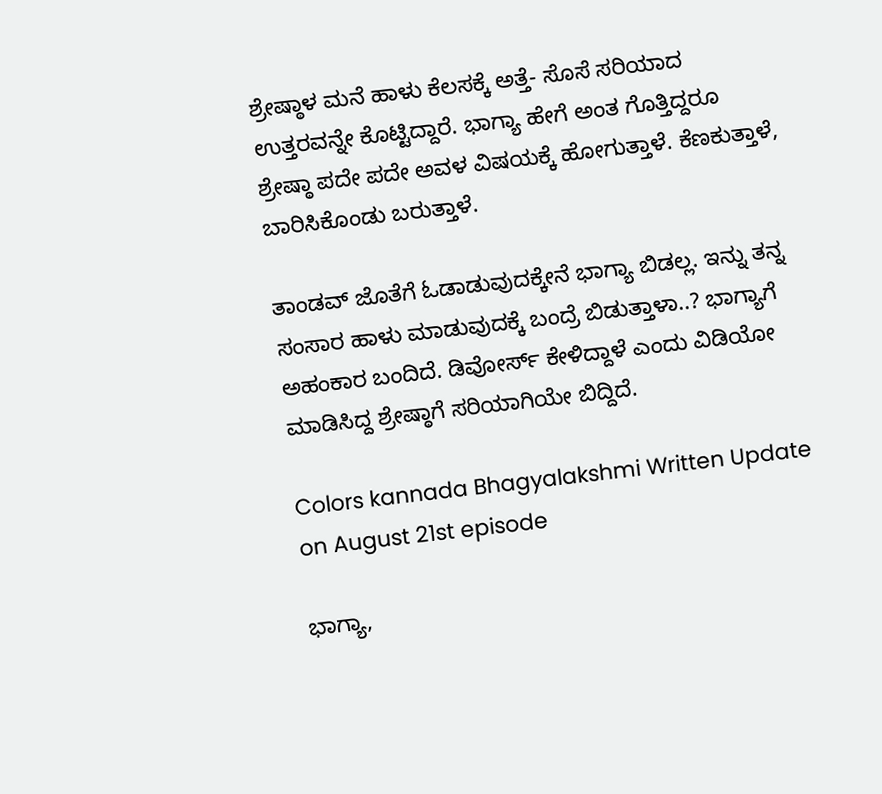ಶ್ರೇಷ್ಠಾಳ ಮನೆ ಹಾಳು ಕೆಲಸಕ್ಕೆ ಅತ್ತೆ- ಸೊಸೆ ಸರಿಯಾದ ಉತ್ತರವನ್ನೇ ಕೊಟ್ಟಿದ್ದಾರೆ. ಭಾಗ್ಯಾ ಹೇಗೆ ಅಂತ ಗೊತ್ತಿದ್ದರೂ ಶ್ರೇಷ್ಠಾ ಪದೇ ಪದೇ ಅವಳ ವಿಷಯಕ್ಕೆ ಹೋಗುತ್ತಾಳೆ. ಕೆಣಕುತ್ತಾಳೆ, ಬಾರಿಸಿಕೊಂಡು ಬರುತ್ತಾಳೆ.

ತಾಂಡವ್ ಜೊತೆಗೆ ಓಡಾಡುವುದಕ್ಕೇನೆ ಭಾಗ್ಯಾ ಬಿಡಲ್ಲ. ಇನ್ನು ತನ್ನ ಸಂಸಾರ ಹಾಳು ಮಾಡುವುದಕ್ಕೆ ಬಂದ್ರೆ ಬಿಡುತ್ತಾಳಾ..? ಭಾಗ್ಯಾಗೆ ಅಹಂಕಾರ ಬಂದಿದೆ. ಡಿವೋರ್ಸ್ ಕೇಳಿದ್ದಾಳೆ ಎಂದು ವಿಡಿಯೋ ಮಾಡಿಸಿದ್ದ ಶ್ರೇಷ್ಠಾಗೆ ಸರಿಯಾಗಿಯೇ ಬಿದ್ದಿದೆ.

Colors kannada Bhagyalakshmi Written Update on August 21st episode

ಭಾಗ್ಯಾ,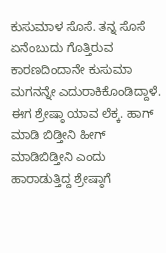ಕುಸುಮಾಳ ಸೊಸೆ. ತನ್ನ ಸೊಸೆ ಏನೆಂಬುದು ಗೊತ್ತಿರುವ ಕಾರಣದಿಂದಾನೇ ಕುಸುಮಾ ಮಗನನ್ನೇ ಎದುರಾಕಿಕೊಂಡಿದ್ದಾಳೆ. ಈಗ ಶ್ರೇಷ್ಠಾ ಯಾವ ಲೆಕ್ಕ. ಹಾಗ್ ಮಾಡಿ ಬಿಡ್ತೀನಿ ಹೀಗ್ ಮಾಡಿಬಿಡ್ತೀನಿ ಎಂದು ಹಾರಾಡುತ್ತಿದ್ದ ಶ್ರೇಷ್ಠಾಗೆ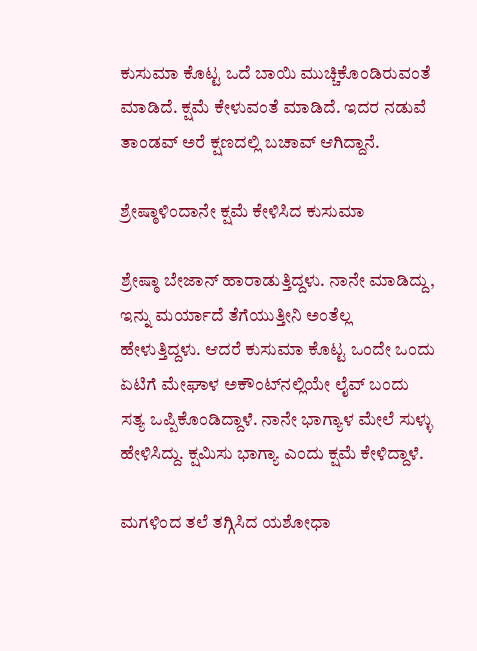ಕುಸುಮಾ ಕೊಟ್ಟ ಒದೆ ಬಾಯಿ ಮುಚ್ಚಿಕೊಂಡಿರುವಂತೆ ಮಾಡಿದೆ. ಕ್ಷಮೆ ಕೇಳುವಂತೆ ಮಾಡಿದೆ. ಇದರ ನಡುವೆ ತಾಂಡವ್ ಅರೆ ಕ್ಷಣದಲ್ಲಿ ಬಚಾವ್ ಆಗಿದ್ದಾನೆ.

ಶ್ರೇಷ್ಠಾಳಿಂದಾನೇ ಕ್ಷಮೆ ಕೇಳಿಸಿದ ಕುಸುಮಾ

ಶ್ರೇಷ್ಠಾ ಬೇಜಾನ್ ಹಾರಾಡುತ್ತಿದ್ದಳು. ನಾನೇ ಮಾಡಿದ್ದು, ಇನ್ನು ಮರ್ಯಾದೆ ತೆಗೆಯುತ್ತೀನಿ ಅಂತೆಲ್ಲ ಹೇಳುತ್ತಿದ್ದಳು. ಆದರೆ ಕುಸುಮಾ ಕೊಟ್ಟ ಒಂದೇ ಒಂದು ಏಟಿಗೆ ಮೇಘಾಳ ಅಕೌಂಟ್‌ನಲ್ಲಿಯೇ ಲೈವ್ ಬಂದು ಸತ್ಯ ಒಪ್ಪಿಕೊಂಡಿದ್ದಾಳೆ. ನಾನೇ ಭಾಗ್ಯಾಳ ಮೇಲೆ ಸುಳ್ಳು ಹೇಳಿಸಿದ್ದು. ಕ್ಷಮಿಸು ಭಾಗ್ಯಾ ಎಂದು ಕ್ಷಮೆ ಕೇಳಿದ್ದಾಳೆ.

ಮಗಳಿಂದ ತಲೆ ತಗ್ಗಿಸಿದ ಯಶೋಧಾ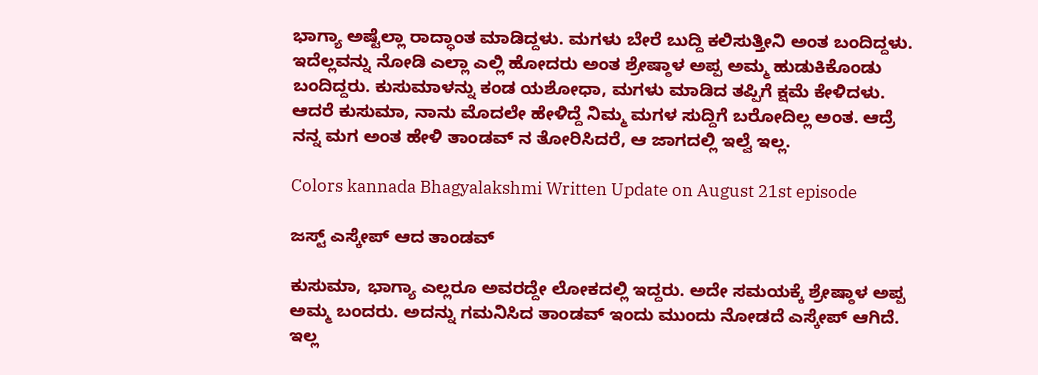ಭಾಗ್ಯಾ ಅಷ್ಟೆಲ್ಲಾ ರಾದ್ಧಾಂತ ಮಾಡಿದ್ದಳು. ಮಗಳು ಬೇರೆ ಬುದ್ದಿ ಕಲಿಸುತ್ತೀನಿ ಅಂತ ಬಂದಿದ್ದಳು. ಇದೆಲ್ಲವನ್ನು ನೋಡಿ ಎಲ್ಲಾ ಎಲ್ಲಿ ಹೋದರು ಅಂತ ಶ್ರೇಷ್ಠಾಳ ಅಪ್ಪ ಅಮ್ಮ ಹುಡುಕಿಕೊಂಡು ಬಂದಿದ್ದರು. ಕುಸುಮಾಳನ್ನು ಕಂಡ ಯಶೋಧಾ, ಮಗಳು ಮಾಡಿದ ತಪ್ಪಿಗೆ ಕ್ಷಮೆ ಕೇಳಿದಳು. ಆದರೆ ಕುಸುಮಾ, ನಾನು ಮೊದಲೇ ಹೇಳಿದ್ದೆ ನಿಮ್ಮ ಮಗಳ ಸುದ್ದಿಗೆ ಬರೋದಿಲ್ಲ ಅಂತ. ಆದ್ರೆ ನನ್ನ ಮಗ ಅಂತ ಹೇಳಿ ತಾಂಡವ್ ನ ತೋರಿಸಿದರೆ, ಆ ಜಾಗದಲ್ಲಿ ಇಲ್ವೆ ಇಲ್ಲ.

Colors kannada Bhagyalakshmi Written Update on August 21st episode

ಜಸ್ಟ್ ಎಸ್ಕೇಪ್ ಆದ ತಾಂಡವ್

ಕುಸುಮಾ, ಭಾಗ್ಯಾ ಎಲ್ಲರೂ ಅವರದ್ದೇ ಲೋಕದಲ್ಲಿ ಇದ್ದರು. ಅದೇ ಸಮಯಕ್ಕೆ ಶ್ರೇಷ್ಠಾಳ ಅಪ್ಪ ಅಮ್ಮ ಬಂದರು. ಅದನ್ನು ಗಮನಿಸಿದ ತಾಂಡವ್ ಇಂದು ಮುಂದು ನೋಡದೆ ಎಸ್ಕೇಪ್ ಆಗಿದೆ. ಇಲ್ಲ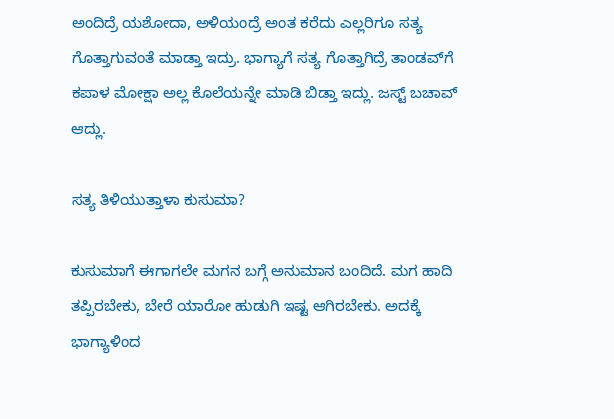ಅಂದಿದ್ರೆ ಯಶೋದಾ, ಅಳಿಯಂದ್ರೆ ಅಂತ ಕರೆದು ಎಲ್ಲರಿಗೂ ಸತ್ಯ ಗೊತ್ತಾಗುವಂತೆ ಮಾಡ್ತಾ ಇದ್ರು. ಭಾಗ್ಯಾಗೆ ಸತ್ಯ ಗೊತ್ತಾಗಿದ್ರೆ ತಾಂಡವ್‌ಗೆ ಕಪಾಳ ಮೋಕ್ಷಾ ಅಲ್ಲ ಕೊಲೆಯನ್ನೇ ಮಾಡಿ ಬಿಡ್ತಾ ಇದ್ಲು. ಜಸ್ಟ್ ಬಚಾವ್ ಆದ್ಲು.

ಸತ್ಯ ತಿಳಿಯುತ್ತಾಳಾ ಕುಸುಮಾ?

ಕುಸುಮಾಗೆ ಈಗಾಗಲೇ ಮಗನ ಬಗ್ಗೆ ಅನುಮಾನ ಬಂದಿದೆ. ಮಗ ಹಾದಿ ತಪ್ಪಿರಬೇಕು, ಬೇರೆ ಯಾರೋ ಹುಡುಗಿ ಇಷ್ಟ ಆಗಿರಬೇಕು. ಅದಕ್ಕೆ ಭಾಗ್ಯಾಳಿಂದ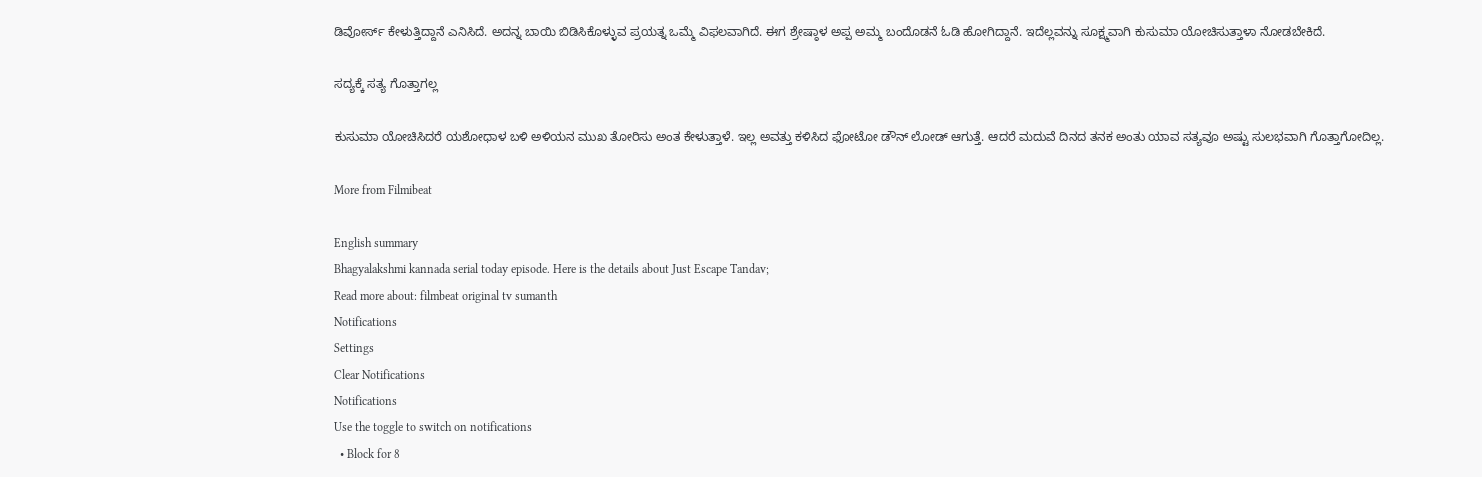ಡಿವೋರ್ಸ್ ಕೇಳುತ್ತಿದ್ದಾನೆ ಎನಿಸಿದೆ. ಅದನ್ನ ಬಾಯಿ ಬಿಡಿಸಿಕೊಳ್ಳುವ ಪ್ರಯತ್ನ ಒಮ್ಮೆ ವಿಫಲವಾಗಿದೆ. ಈಗ ಶ್ರೇಷ್ಠಾಳ ಅಪ್ಪ ಅಮ್ಮ ಬಂದೊಡನೆ ಓಡಿ ಹೋಗಿದ್ದಾನೆ. ಇದೆಲ್ಲವನ್ನು ಸೂಕ್ಷ್ಮವಾಗಿ ಕುಸುಮಾ ಯೋಚಿಸುತ್ತಾಳಾ ನೋಡಬೇಕಿದೆ.

ಸದ್ಯಕ್ಕೆ ಸತ್ಯ ಗೊತ್ತಾಗಲ್ಲ

ಕುಸುಮಾ ಯೋಚಿಸಿದರೆ ಯಶೋಧಾಳ ಬಳಿ ಅಳಿಯನ ಮುಖ ತೋರಿಸು ಅಂತ ಕೇಳುತ್ತಾಳೆ. ಇಲ್ಲ ಅವತ್ತು ಕಳಿಸಿದ ಫೋಟೋ ಡೌನ್ ಲೋಡ್ ಆಗುತ್ತೆ. ಆದರೆ ಮದುವೆ ದಿನದ ತನಕ ಅಂತು ಯಾವ ಸತ್ಯವೂ ಅಷ್ಟು ಸುಲಭವಾಗಿ ಗೊತ್ತಾಗೋದಿಲ್ಲ.

More from Filmibeat

English summary
Bhagyalakshmi kannada serial today episode. Here is the details about Just Escape Tandav;
Read more about: filmbeat original tv sumanth
Notifications
Settings
Clear Notifications
Notifications
Use the toggle to switch on notifications
  • Block for 8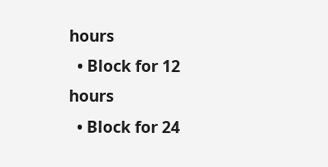hours
  • Block for 12 hours
  • Block for 24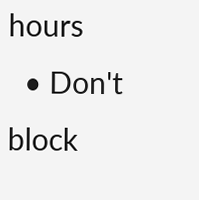hours
  • Don't block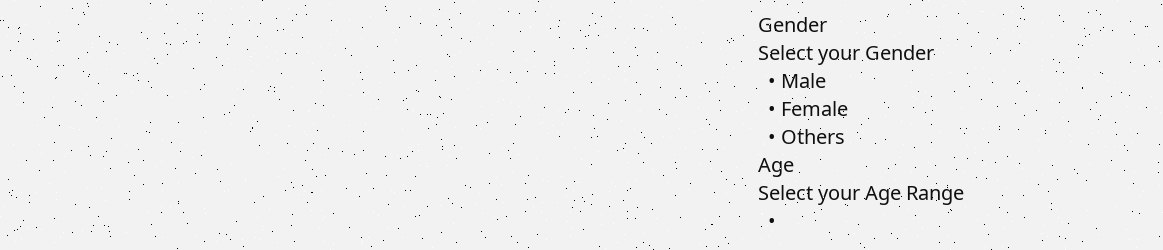Gender
Select your Gender
  • Male
  • Female
  • Others
Age
Select your Age Range
  •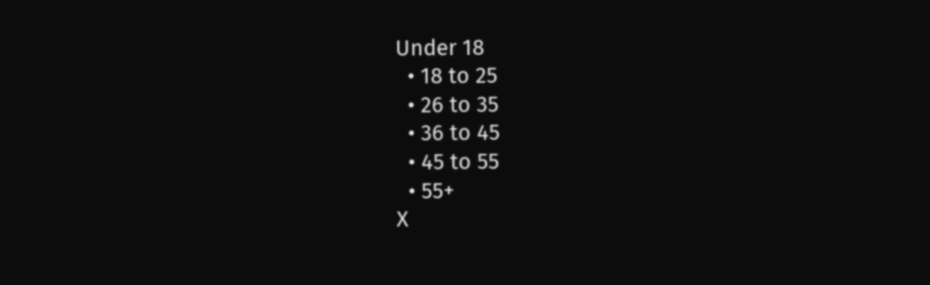Under 18
  • 18 to 25
  • 26 to 35
  • 36 to 45
  • 45 to 55
  • 55+
X